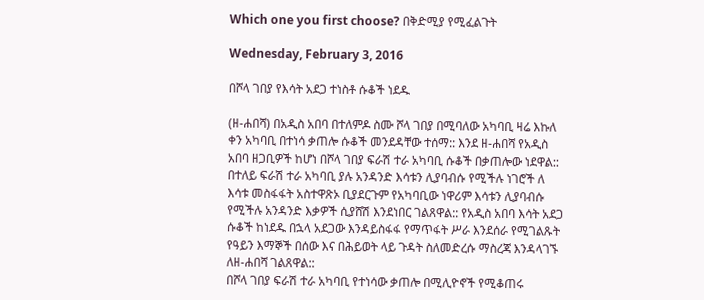Which one you first choose? በቅድሚያ የሚፈልጉት

Wednesday, February 3, 2016

በሾላ ገበያ የእሳት አደጋ ተነስቶ ሱቆች ነደዱ

(ዘ-ሐበሻ) በአዲስ አበባ በተለምዶ ስሙ ሾላ ገበያ በሚባለው አካባቢ ዛሬ እኩለ ቀን አካባቢ በተነሳ ቃጠሎ ሱቆች መንደዳቸው ተሰማ:: እንደ ዘ-ሐበሻ የአዲስ አበባ ዘጋቢዎች ከሆነ በሾላ ገበያ ፍራሽ ተራ አካባቢ ሱቆች በቃጠሎው ነደዋል::
በተለይ ፍራሽ ተራ አካባቢ ያሉ አንዳንድ እሳቱን ሊያባብሱ የሚችሉ ነገሮች ለ እሳቱ መስፋፋት አስተዋጽኦ ቢያደርጉም የአካባቢው ነዋሪም እሳቱን ሊያባብሱ የሚችሉ አንዳንድ እቃዎች ሲያሸሽ እንደነበር ገልጸዋል:: የአዲስ አበባ እሳት አደጋ ሱቆች ከነደዱ በኋላ አደጋው እንዳይስፋፋ የማጥፋት ሥራ እንደሰራ የሚገልጹት የዓይን እማኞች በሰው እና በሕይወት ላይ ጉዳት ስለመድረሱ ማስረጃ እንዳላገኙ ለዘ-ሐበሻ ገልጸዋል::
በሾላ ገበያ ፍራሽ ተራ አካባቢ የተነሳው ቃጠሎ በሚሊዮኖች የሚቆጠሩ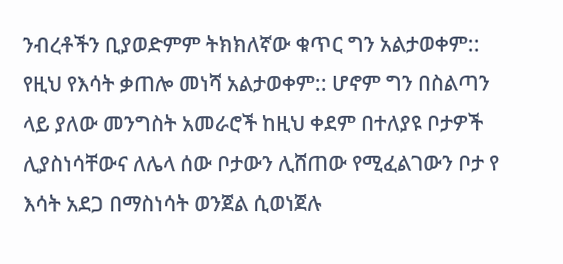ንብረቶችን ቢያወድምም ትክክለኛው ቁጥር ግን አልታወቀም::
የዚህ የእሳት ቃጠሎ መነሻ አልታወቀም:: ሆኖም ግን በስልጣን ላይ ያለው መንግስት አመራሮች ከዚህ ቀደም በተለያዩ ቦታዎች ሊያስነሳቸውና ለሌላ ሰው ቦታውን ሊሸጠው የሚፈልገውን ቦታ የ እሳት አደጋ በማስነሳት ወንጀል ሲወነጀሉ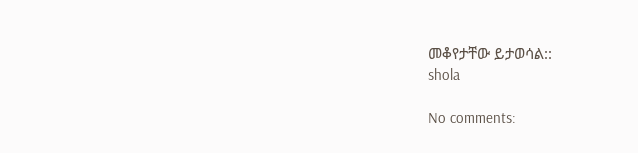መቆየታቸው ይታወሳል::
shola

No comments: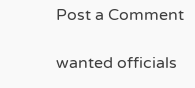Post a Comment

wanted officials